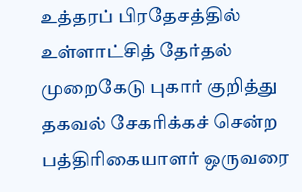உத்தரப் பிரதேசத்தில் உள்ளாட்சித் தேர்தல் முறைகேடு புகார் குறித்து தகவல் சேகரிக்கச் சென்ற பத்திரிகையாளர் ஒருவரை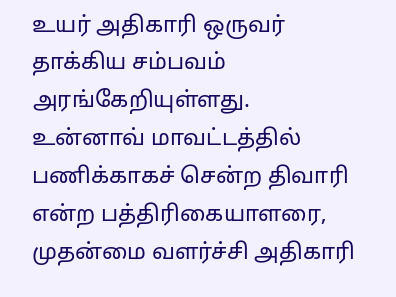உயர் அதிகாரி ஒருவர் தாக்கிய சம்பவம் அரங்கேறியுள்ளது.
உன்னாவ் மாவட்டத்தில் பணிக்காகச் சென்ற திவாரி என்ற பத்திரிகையாளரை, முதன்மை வளர்ச்சி அதிகாரி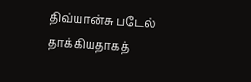திவ்யான்சு படேல் தாக்கியதாகத்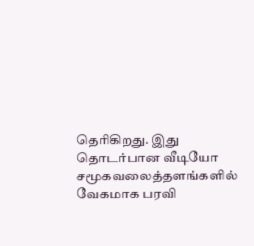தெரிகிறது. இது தொடர்பான வீடியோ சமூகவலைத்தளங்களில் வேகமாக பரவி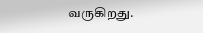வருகிறது.